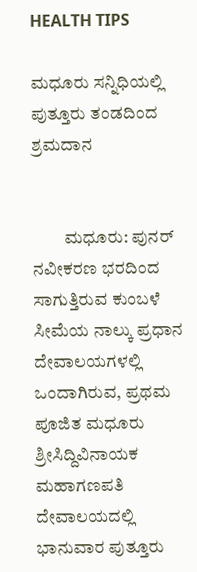HEALTH TIPS

ಮಧೂರು ಸನ್ನಿಧಿಯಲ್ಲಿ ಪುತ್ತೂರು ತಂಡದಿಂದ ಶ್ರಮದಾನ


         ಮಧೂರು: ಪುನರ್ ನವೀಕರಣ ಭರದಿಂದ ಸಾಗುತ್ತಿರುವ ಕುಂಬಳೆ ಸೀಮೆಯ ನಾಲ್ಕು ಪ್ರಧಾನ ದೇವಾಲಯಗಳಲ್ಲಿ ಒಂದಾಗಿರುವ, ಪ್ರಥಮ ಪೂಜಿತ ಮಧೂರು ಶ್ರೀಸಿದ್ದಿವಿನಾಯಕ ಮಹಾಗಣಪತಿ ದೇವಾಲಯದಲ್ಲಿ ಭಾನುವಾರ ಪುತ್ತೂರು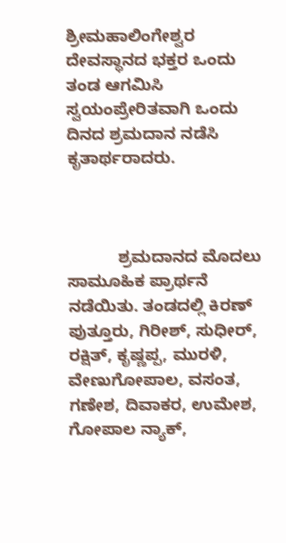ಶ್ರೀಮಹಾಲಿಂಗೇಶ್ವರ ದೇವಸ್ಥಾನದ ಭಕ್ತರ ಒಂದು ತಂಡ ಆಗಮಿಸಿ ಸ್ವಯಂಪ್ರೇರಿತವಾಗಿ ಒಂದು ದಿನದ ಶ್ರಮದಾನ ನಡೆಸಿ ಕೃತಾರ್ಥರಾದರು.



           ಶ್ರಮದಾನದ ಮೊದಲು ಸಾಮೂಹಿಕ ಪ್ರಾರ್ಥನೆ ನಡೆಯಿತು. ತಂಡದಲ್ಲಿ ಕಿರಣ್ ಪುತ್ತೂರು, ಗಿರೀಶ್, ಸುಧೀರ್, ರಕ್ಷಿತ್, ಕೃಷ್ಣಪ್ಪ, ಮುರಳಿ, ವೇಣುಗೋಪಾಲ, ವಸಂತ, ಗಣೇಶ, ದಿವಾಕರ, ಉಮೇಶ, ಗೋಪಾಲ ನ್ಯಾಕ್,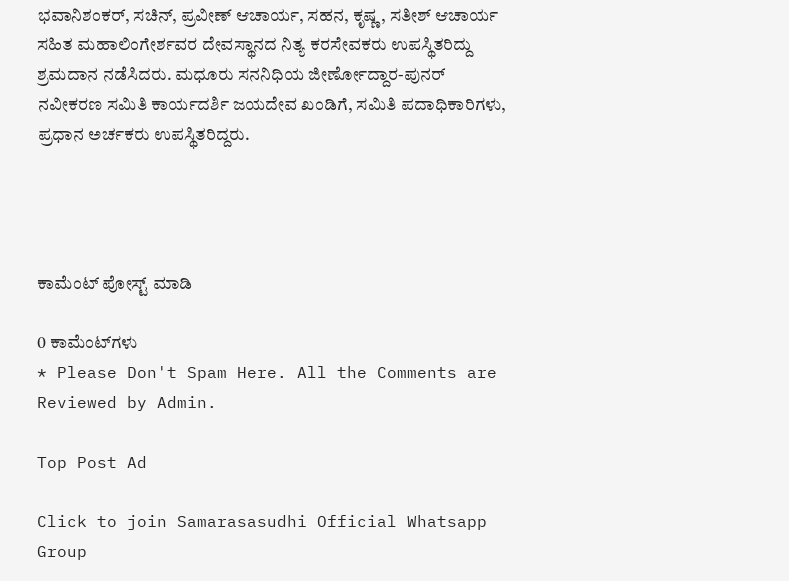ಭವಾನಿಶಂಕರ್, ಸಚಿನ್, ಪ್ರವೀಣ್ ಆಚಾರ್ಯ, ಸಹನ, ಕೃಷ್ಣ, ಸತೀಶ್ ಆಚಾರ್ಯ ಸಹಿತ ಮಹಾಲಿಂಗೇರ್ಶವರ ದೇವಸ್ಥಾನದ ನಿತ್ಯ ಕರಸೇವಕರು ಉಪಸ್ಥಿತರಿದ್ದು ಶ್ರಮದಾನ ನಡೆಸಿದರು. ಮಧೂರು ಸನನಿಧಿಯ ಜೀರ್ಣೋದ್ದಾರ-ಪುನರ್ ನವೀಕರಣ ಸಮಿತಿ ಕಾರ್ಯದರ್ಶಿ ಜಯದೇವ ಖಂಡಿಗೆ, ಸಮಿತಿ ಪದಾಧಿಕಾರಿಗಳು, ಪ್ರಧಾನ ಅರ್ಚಕರು ಉಪಸ್ಥಿತರಿದ್ದರು.




ಕಾಮೆಂಟ್‌‌ ಪೋಸ್ಟ್‌ ಮಾಡಿ

0 ಕಾಮೆಂಟ್‌ಗಳು
* Please Don't Spam Here. All the Comments are Reviewed by Admin.

Top Post Ad

Click to join Samarasasudhi Official Whatsapp Group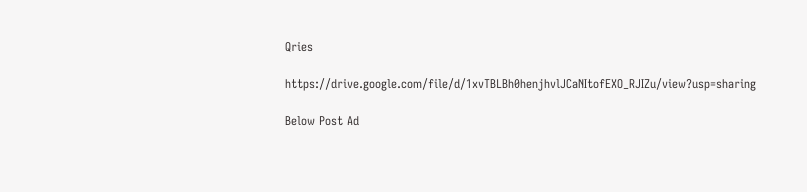Qries

https://drive.google.com/file/d/1xvTBLBh0henjhvlJCaNItofEXO_RJIZu/view?usp=sharing

Below Post Ad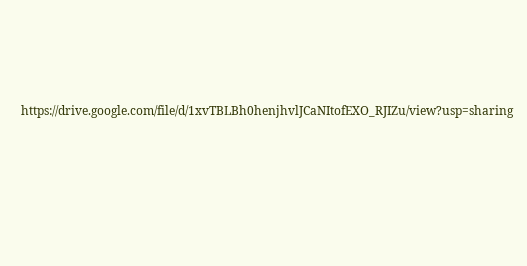https://drive.google.com/file/d/1xvTBLBh0henjhvlJCaNItofEXO_RJIZu/view?usp=sharing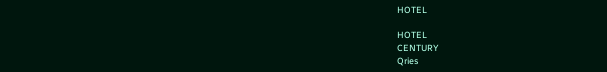HOTEL

HOTEL
CENTURY
Qries